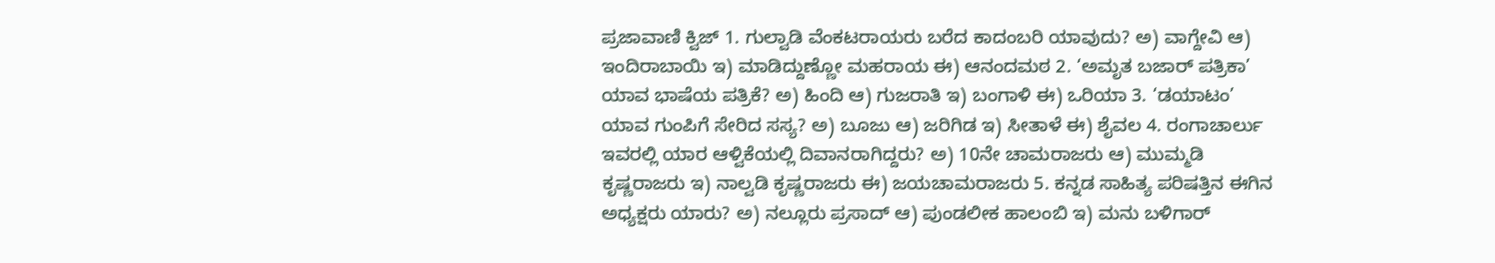ಪ್ರಜಾವಾಣಿ ಕ್ವಿಜ್ 1. ಗುಲ್ವಾಡಿ ವೆಂಕಟರಾಯರು ಬರೆದ ಕಾದಂಬರಿ ಯಾವುದು? ಅ) ವಾಗ್ದೇವಿ ಆ) ಇಂದಿರಾಬಾಯಿ ಇ) ಮಾಡಿದ್ದುಣ್ಣೋ ಮಹರಾಯ ಈ) ಆನಂದಮಠ 2. ‘ಅಮೃತ ಬಜಾರ್ ಪತ್ರಿಕಾ’ ಯಾವ ಭಾಷೆಯ ಪತ್ರಿಕೆ? ಅ) ಹಿಂದಿ ಆ) ಗುಜರಾತಿ ಇ) ಬಂಗಾಳಿ ಈ) ಒರಿಯಾ 3. ‘ಡಯಾಟಂ’ ಯಾವ ಗುಂಪಿಗೆ ಸೇರಿದ ಸಸ್ಯ? ಅ) ಬೂಜು ಆ) ಜರಿಗಿಡ ಇ) ಸೀತಾಳೆ ಈ) ಶೈವಲ 4. ರಂಗಾಚಾರ್ಲು ಇವರಲ್ಲಿ ಯಾರ ಆಳ್ವಿಕೆಯಲ್ಲಿ ದಿವಾನರಾಗಿದ್ದರು? ಅ) 10ನೇ ಚಾಮರಾಜರು ಆ) ಮುಮ್ಮಡಿ ಕೃಷ್ಣರಾಜರು ಇ) ನಾಲ್ವಡಿ ಕೃಷ್ಣರಾಜರು ಈ) ಜಯಚಾಮರಾಜರು 5. ಕನ್ನಡ ಸಾಹಿತ್ಯ ಪರಿಷತ್ತಿನ ಈಗಿನ ಅಧ್ಯಕ್ಷರು ಯಾರು? ಅ) ನಲ್ಲೂರು ಪ್ರಸಾದ್ ಆ) ಪುಂಡಲೀಕ ಹಾಲಂಬಿ ಇ) ಮನು ಬಳಿಗಾರ್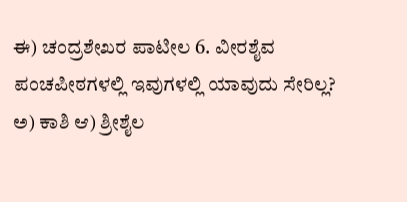ಈ) ಚಂದ್ರಶೇಖರ ಪಾಟೀಲ 6. ವೀರಶೈವ ಪಂಚಪೀಠಗಳಲ್ಲಿ ಇವುಗಳಲ್ಲಿ ಯಾವುದು ಸೇರಿಲ್ಲ? ಅ) ಕಾಶಿ ಆ) ಶ್ರೀಶೈಲ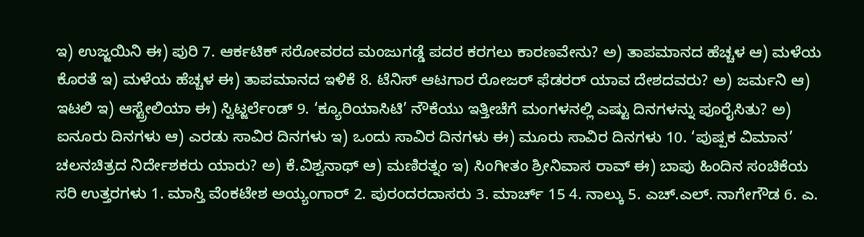ಇ) ಉಜ್ಜಯಿನಿ ಈ) ಪುರಿ 7. ಆರ್ಕಟಿಕ್ ಸರೋವರದ ಮಂಜುಗಡ್ಡೆ ಪದರ ಕರಗಲು ಕಾರಣವೇನು? ಅ) ತಾಪಮಾನದ ಹೆಚ್ಚಳ ಆ) ಮಳೆಯ ಕೊರತೆ ಇ) ಮಳೆಯ ಹೆಚ್ಚಳ ಈ) ತಾಪಮಾನದ ಇಳಿಕೆ 8. ಟೆನಿಸ್ ಆಟಗಾರ ರೋಜರ್ ಫೆಡರರ್ ಯಾವ ದೇಶದವರು? ಅ) ಜರ್ಮನಿ ಆ) ಇಟಲಿ ಇ) ಆಸ್ಟ್ರೇಲಿಯಾ ಈ) ಸ್ವಿಟ್ಜರ್ಲೆಂಡ್‌ 9. ‘ಕ್ಯೂರಿಯಾಸಿಟಿ’ ನೌಕೆಯು ಇತ್ತೀಚೆಗೆ ಮಂಗಳನಲ್ಲಿ ಎಷ್ಟು ದಿನಗಳನ್ನು ಪೂರೈಸಿತು? ಅ) ಐನೂರು ದಿನಗಳು ಆ) ಎರಡು ಸಾವಿರ ದಿನಗಳು ಇ) ಒಂದು ಸಾವಿರ ದಿನಗಳು ಈ) ಮೂರು ಸಾವಿರ ದಿನಗಳು 10. ‘ಪುಷ್ಪಕ ವಿಮಾನ’ ಚಲನಚಿತ್ರದ ನಿರ್ದೇಶಕರು ಯಾರು? ಅ) ಕೆ.ವಿಶ್ವನಾಥ್ ಆ) ಮಣಿರತ್ನಂ ಇ) ಸಿಂಗೀತಂ ಶ್ರೀನಿವಾಸ ರಾವ್ ಈ) ಬಾಪು ಹಿಂದಿನ ಸಂಚಿಕೆಯ ಸರಿ ಉತ್ತರಗಳು 1. ಮಾಸ್ತಿ ವೆಂಕಟೇಶ ಅಯ್ಯಂಗಾರ್ 2. ಪುರಂದರದಾಸರು 3. ಮಾರ್ಚ್ 15 4. ನಾಲ್ಕು 5. ಎಚ್.ಎಲ್. ನಾಗೇಗೌಡ 6. ಎ.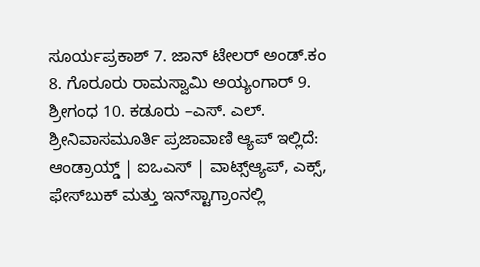ಸೂರ್ಯಪ್ರಕಾಶ್ 7. ಜಾನ್ ಟೇಲರ್ ಅಂಡ್.ಕಂ 8. ಗೊರೂರು ರಾಮಸ್ವಾಮಿ ಅಯ್ಯಂಗಾರ್ 9. ಶ್ರೀಗಂಧ 10. ಕಡೂರು –ಎಸ್‌. ಎಲ್‌. ಶ್ರೀನಿವಾಸಮೂರ್ತಿ ಪ್ರಜಾವಾಣಿ ಆ್ಯಪ್ ಇಲ್ಲಿದೆ: ಆಂಡ್ರಾಯ್ಡ್ | ಐಒಎಸ್ | ವಾಟ್ಸ್ಆ್ಯಪ್, ಎಕ್ಸ್, ಫೇಸ್‌ಬುಕ್ ಮತ್ತು ಇನ್‌ಸ್ಟಾಗ್ರಾಂನಲ್ಲಿ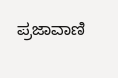ಪ್ರಜಾವಾಣಿ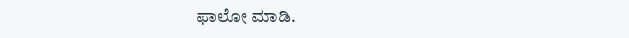ಫಾಲೋ ಮಾಡಿ.